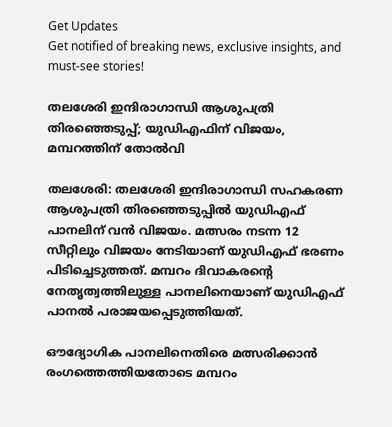Get Updates
Get notified of breaking news, exclusive insights, and must-see stories!

തലശേരി ഇന്ദിരാഗാന്ധി ആശുപത്രി തിരഞ്ഞെടുപ്പ്; യുഡിഎഫിന് വിജയം, മമ്പറത്തിന് തോല്‍വി

തലശേരി: തലശേരി ഇന്ദിരാഗാന്ധി സഹകരണ ആശുപത്രി തിരഞ്ഞെടുപ്പില്‍ യുഡിഎഫ് പാനലിന് വന്‍ വിജയം. മത്സരം നടന്ന 12 സീറ്റിലും വിജയം നേടിയാണ് യുഡിഎഫ് ഭരണം പിടിച്ചെടുത്തത്. മമ്പറം ദിവാകരന്റെ നേതൃത്വത്തിലുള്ള പാനലിനെയാണ് യുഡിഎഫ് പാനല്‍ പരാജയപ്പെടുത്തിയത്.

ഔദ്യോഗിക പാനലിനെതിരെ മത്സരിക്കാന്‍ രംഗത്തെത്തിയതോടെ മമ്പറം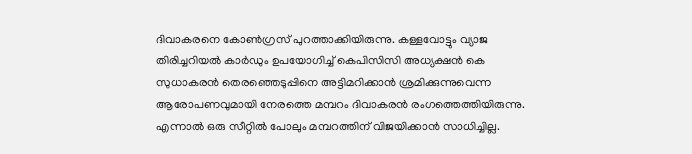ദിവാകരനെ കോണ്‍ഗ്രസ് പുറത്താക്കിയിരുന്നു. കള്ളവോട്ടും വ്യാജ തിരിച്ചറിയല്‍ കാര്‍ഡും ഉപയോഗിച്ച് കെപിസിസി അധ്യക്ഷന്‍ കെ സുധാകരന്‍ തെരഞ്ഞെടുപ്പിനെ അട്ടിമറിക്കാന്‍ ശ്രമിക്കുന്നുവെന്ന ആരോപണവുമായി നേരത്തെ മമ്പറം ദിവാകരന്‍ രംഗത്തെത്തിയിരുന്നു. എന്നാല്‍ ഒരു സീറ്റില്‍ പോലും മമ്പറത്തിന് വിജയിക്കാന്‍ സാധിച്ചില്ല.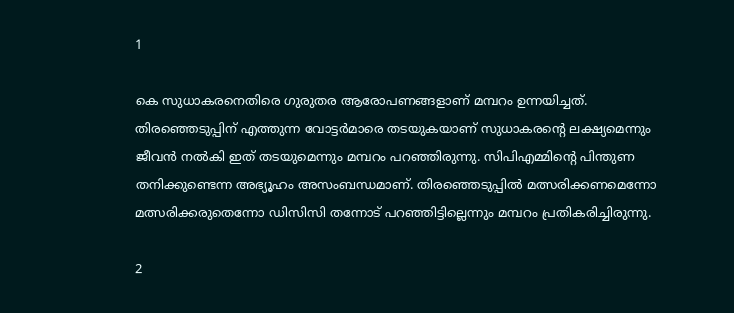1

കെ സുധാകരനെതിരെ ഗുരുതര ആരോപണങ്ങളാണ് മമ്പറം ഉന്നയിച്ചത്. തിരഞ്ഞെടുപ്പിന് എത്തുന്ന വോട്ടര്‍മാരെ തടയുകയാണ് സുധാകരന്റെ ലക്ഷ്യമെന്നും ജീവന്‍ നല്‍കി ഇത് തടയുമെന്നും മമ്പറം പറഞ്ഞിരുന്നു. സിപിഎമ്മിന്റെ പിന്തുണ തനിക്കുണ്ടെന്ന അഭ്യൂഹം അസംബന്ധമാണ്. തിരഞ്ഞെടുപ്പില്‍ മത്സരിക്കണമെന്നോ മത്സരിക്കരുതെന്നോ ഡിസിസി തന്നോട് പറഞ്ഞിട്ടില്ലെന്നും മമ്പറം പ്രതികരിച്ചിരുന്നു.

2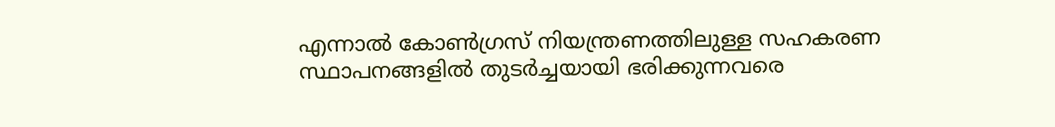എന്നാല്‍ കോണ്‍ഗ്രസ് നിയന്ത്രണത്തിലുള്ള സഹകരണ സ്ഥാപനങ്ങളില്‍ തുടര്‍ച്ചയായി ഭരിക്കുന്നവരെ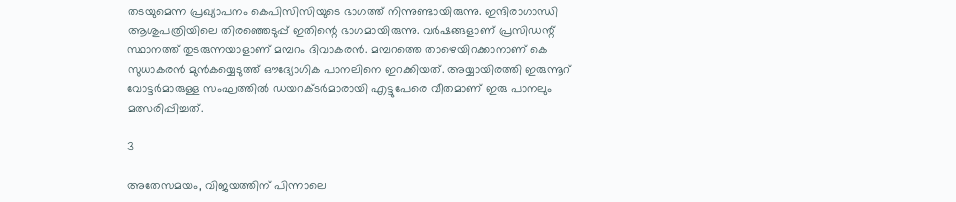തടയുമെന്ന പ്രഖ്യാപനം കെപിസിസിയുടെ ഭാഗത്ത് നിന്നുണ്ടായിരുന്നു. ഇന്ദിരാഗാന്ധി ആശുപത്രിയിലെ തിരഞ്ഞെടുപ്പ് ഇതിന്റെ ഭാഗമായിരുന്നു. വര്‍ഷങ്ങളാണ് പ്രസിഡന്റ് സ്ഥാനത്ത് തുടരുന്നയാളാണ് മമ്പറം ദിവാകരന്‍. മമ്പറത്തെ താഴെയിറക്കാനാണ് കെ സുധാകരന്‍ മുന്‍കയ്യെടുത്ത് ഔദ്യോഗിക പാനലിനെ ഇറക്കിയത്. അയ്യായിരത്തി ഇരുന്നൂറ് വോട്ടര്‍മാരുള്ള സംഘത്തില്‍ ഡയറക്ടര്‍മാരായി എട്ടുപേരെ വീതമാണ് ഇരു പാനലും മത്സരിപ്പിച്ചത്.

3

അതേസമയം, വിജയത്തിന് പിന്നാലെ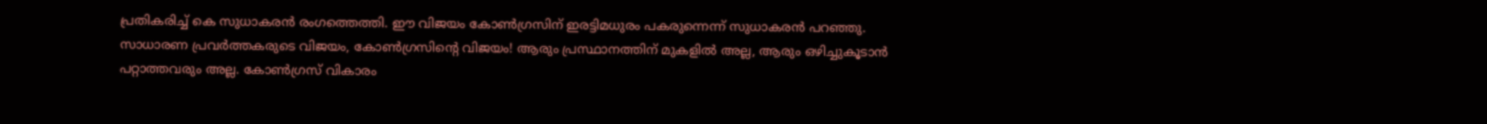പ്രതികരിച്ച് കെ സുധാകരന്‍ രംഗത്തെത്തി. ഈ വിജയം കോണ്‍ഗ്രസിന് ഇരട്ടിമധുരം പകരുന്നെന്ന് സുധാകരന്‍ പറഞ്ഞു. സാധാരണ പ്രവര്‍ത്തകരുടെ വിജയം, കോണ്‍ഗ്രസിന്റെ വിജയം! ആരും പ്രസ്ഥാനത്തിന് മുകളില്‍ അല്ല, ആരും ഒഴിച്ചുകൂടാന്‍ പറ്റാത്തവരും അല്ല. കോണ്‍ഗ്രസ് വികാരം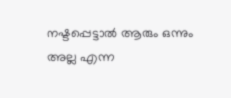നഷ്ടപ്പെട്ടാല്‍ ആരും ഒന്നും അല്ല എന്ന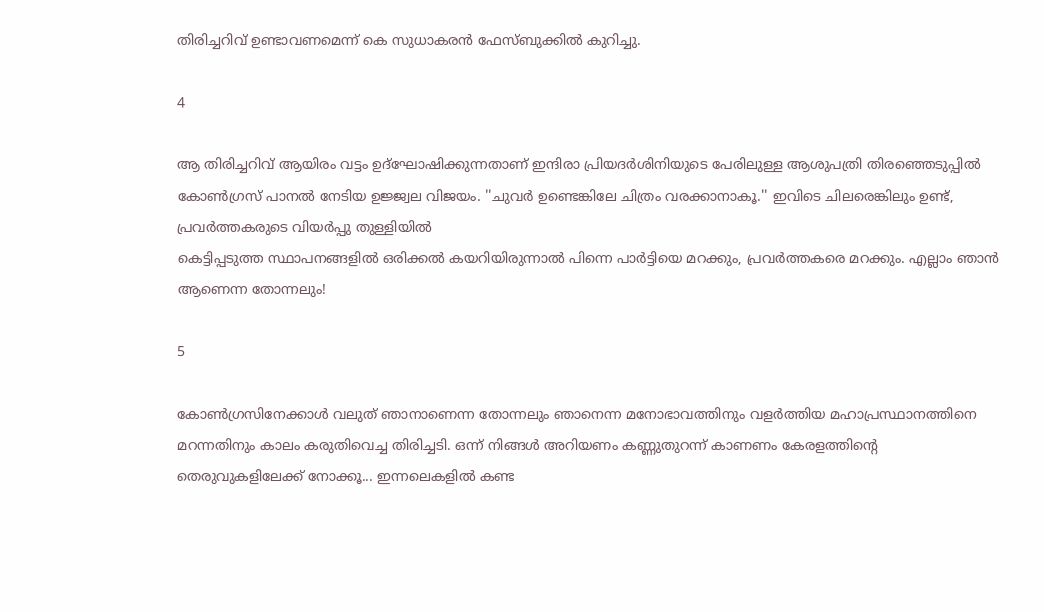തിരിച്ചറിവ് ഉണ്ടാവണമെന്ന് കെ സുധാകരന്‍ ഫേസ്ബുക്കില്‍ കുറിച്ചു.

4

ആ തിരിച്ചറിവ് ആയിരം വട്ടം ഉദ്‌ഘോഷിക്കുന്നതാണ് ഇന്ദിരാ പ്രിയദര്‍ശിനിയുടെ പേരിലുള്ള ആശുപത്രി തിരഞ്ഞെടുപ്പില്‍ കോണ്‍ഗ്രസ് പാനല്‍ നേടിയ ഉജ്ജ്വല വിജയം. ''ചുവര്‍ ഉണ്ടെങ്കിലേ ചിത്രം വരക്കാനാകൂ.'' ഇവിടെ ചിലരെങ്കിലും ഉണ്ട്, പ്രവര്‍ത്തകരുടെ വിയര്‍പ്പു തുള്ളിയില്‍
കെട്ടിപ്പടുത്ത സ്ഥാപനങ്ങളില്‍ ഒരിക്കല്‍ കയറിയിരുന്നാല്‍ പിന്നെ പാര്‍ട്ടിയെ മറക്കും, പ്രവര്‍ത്തകരെ മറക്കും. എല്ലാം ഞാന്‍ ആണെന്ന തോന്നലും!

5

കോണ്‍ഗ്രസിനേക്കാള്‍ വലുത് ഞാനാണെന്ന തോന്നലും ഞാനെന്ന മനോഭാവത്തിനും വളര്‍ത്തിയ മഹാപ്രസ്ഥാനത്തിനെ മറന്നതിനും കാലം കരുതിവെച്ച തിരിച്ചടി. ഒന്ന് നിങ്ങള്‍ അറിയണം കണ്ണുതുറന്ന് കാണണം കേരളത്തിന്റെ തെരുവുകളിലേക്ക് നോക്കൂ... ഇന്നലെകളില്‍ കണ്ട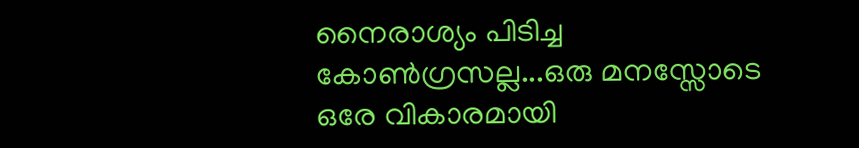നൈരാശ്യം പിടിച്ച കോണ്‍ഗ്രസല്ല...ഒരു മനസ്സോടെ ഒരേ വികാരമായി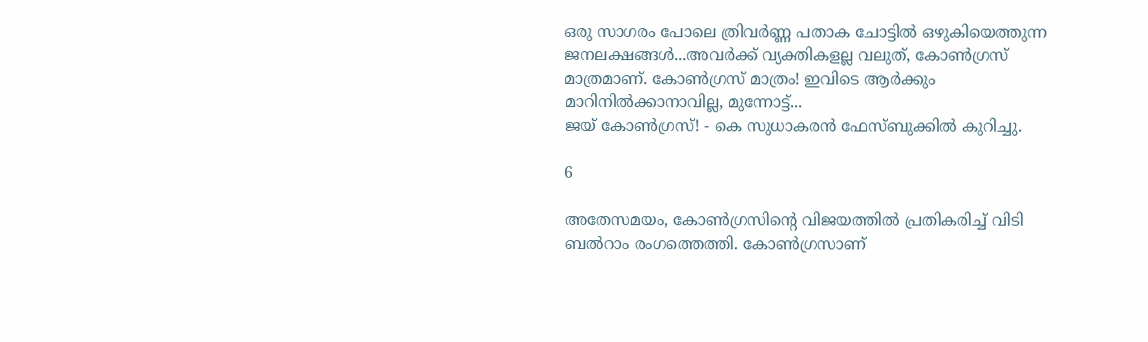ഒരു സാഗരം പോലെ ത്രിവര്‍ണ്ണ പതാക ചോട്ടില്‍ ഒഴുകിയെത്തുന്ന ജനലക്ഷങ്ങള്‍...അവര്‍ക്ക് വ്യക്തികളല്ല വലുത്, കോണ്‍ഗ്രസ് മാത്രമാണ്. കോണ്‍ഗ്രസ് മാത്രം! ഇവിടെ ആര്‍ക്കും മാറിനില്‍ക്കാനാവില്ല, മുന്നോട്ട്...
ജയ് കോണ്‍ഗ്രസ്! - കെ സുധാകരന്‍ ഫേസ്ബുക്കില്‍ കുറിച്ചു.

6

അതേസമയം, കോണ്‍ഗ്രസിന്റെ വിജയത്തില്‍ പ്രതികരിച്ച് വിടി ബല്‍റാം രംഗത്തെത്തി. കോണ്‍ഗ്രസാണ്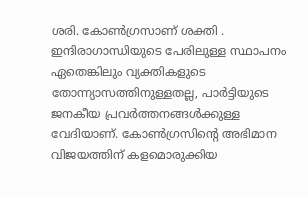ശരി. കോണ്‍ഗ്രസാണ് ശക്തി . ഇന്ദിരാഗാന്ധിയുടെ പേരിലുള്ള സ്ഥാപനം ഏതെങ്കിലും വ്യക്തികളുടെ തോന്ന്യാസത്തിനുള്ളതല്ല, പാര്‍ട്ടിയുടെ ജനകീയ പ്രവര്‍ത്തനങ്ങള്‍ക്കുള്ള വേദിയാണ്. കോണ്‍ഗ്രസിന്റെ അഭിമാന വിജയത്തിന് കളമൊരുക്കിയ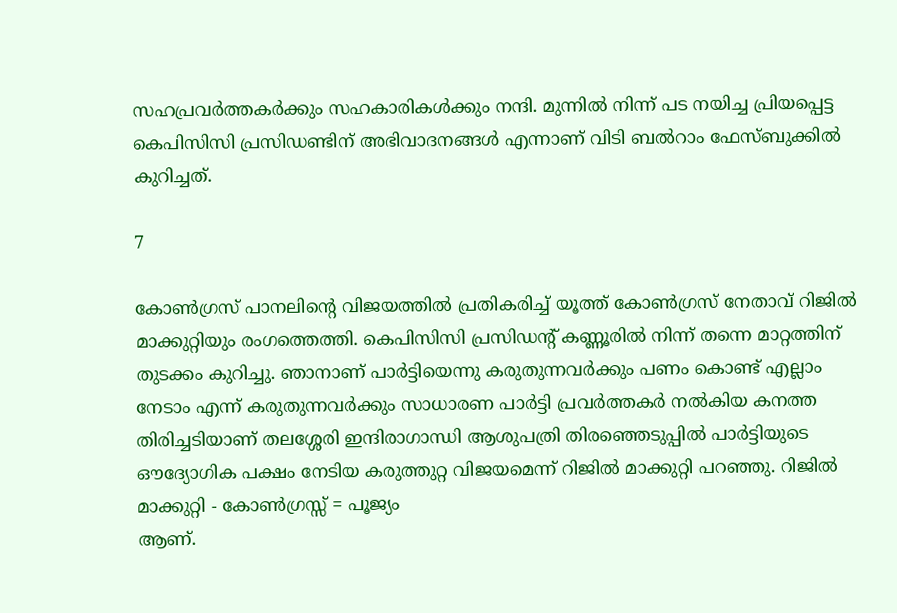സഹപ്രവര്‍ത്തകര്‍ക്കും സഹകാരികള്‍ക്കും നന്ദി. മുന്നില്‍ നിന്ന് പട നയിച്ച പ്രിയപ്പെട്ട കെപിസിസി പ്രസിഡണ്ടിന് അഭിവാദനങ്ങള്‍ എന്നാണ് വിടി ബല്‍റാം ഫേസ്ബുക്കില്‍ കുറിച്ചത്.

7

കോണ്‍ഗ്രസ് പാനലിന്റെ വിജയത്തില്‍ പ്രതികരിച്ച് യൂത്ത് കോണ്‍ഗ്രസ് നേതാവ് റിജില്‍ മാക്കുറ്റിയും രംഗത്തെത്തി. കെപിസിസി പ്രസിഡന്റ് കണ്ണൂരില്‍ നിന്ന് തന്നെ മാറ്റത്തിന് തുടക്കം കുറിച്ചു. ഞാനാണ് പാര്‍ട്ടിയെന്നു കരുതുന്നവര്‍ക്കും പണം കൊണ്ട് എല്ലാം നേടാം എന്ന് കരുതുന്നവര്‍ക്കും സാധാരണ പാര്‍ട്ടി പ്രവര്‍ത്തകര്‍ നല്‍കിയ കനത്ത തിരിച്ചടിയാണ് തലശ്ശേരി ഇന്ദിരാഗാന്ധി ആശുപത്രി തിരഞ്ഞെടുപ്പില്‍ പാര്‍ട്ടിയുടെ ഔദ്യോഗിക പക്ഷം നേടിയ കരുത്തുറ്റ വിജയമെന്ന് റിജില്‍ മാക്കുറ്റി പറഞ്ഞു. റിജില്‍ മാക്കുറ്റി - കോണ്‍ഗ്രസ്സ് = പൂജ്യം
ആണ്.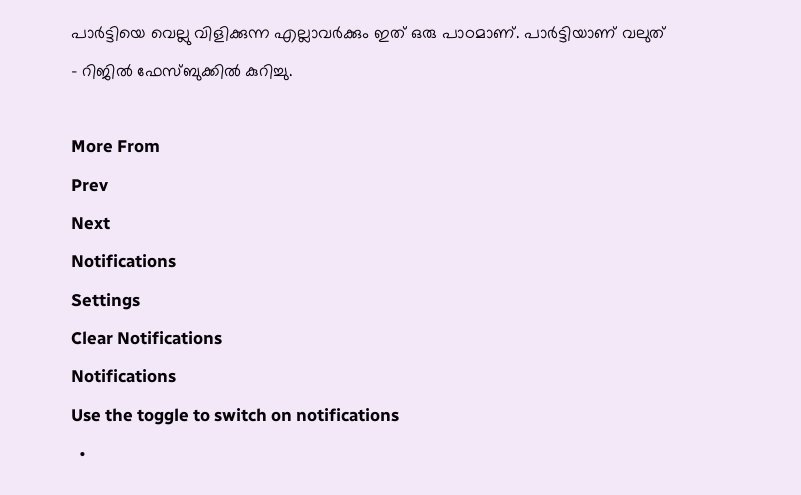പാര്‍ട്ടിയെ വെല്ലു വിളിക്കുന്ന എല്ലാവര്‍ക്കും ഇത് ഒരു പാഠമാണ്. പാര്‍ട്ടിയാണ് വലുത് - റിജില്‍ ഫേസ്ബുക്കില്‍ കുറിച്ചു.

More From
Prev
Next
Notifications
Settings
Clear Notifications
Notifications
Use the toggle to switch on notifications
  •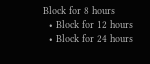Block for 8 hours
  • Block for 12 hours
  • Block for 24 hours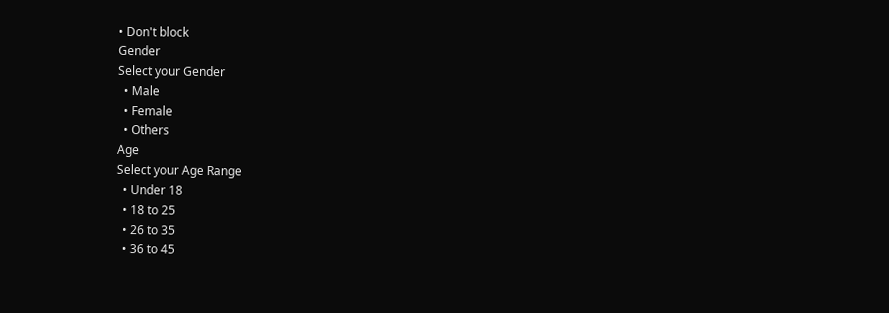• Don't block
Gender
Select your Gender
  • Male
  • Female
  • Others
Age
Select your Age Range
  • Under 18
  • 18 to 25
  • 26 to 35
  • 36 to 45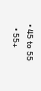• 45 to 55
  • 55+